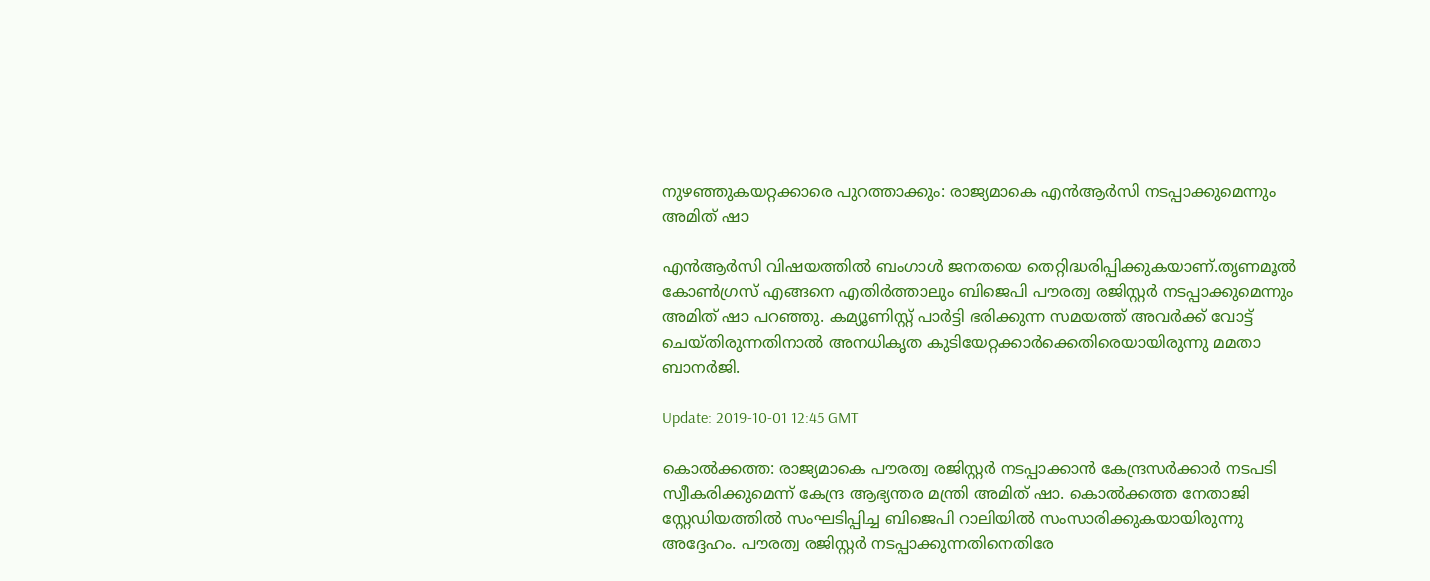നുഴഞ്ഞുകയറ്റക്കാരെ പുറത്താക്കും: രാജ്യമാകെ എന്‍ആര്‍സി നടപ്പാക്കുമെന്നും അമിത് ഷാ

എന്‍ആര്‍സി വിഷയത്തില്‍ ബംഗാള്‍ ജനതയെ തെറ്റിദ്ധരിപ്പിക്കുകയാണ്.തൃണമൂല്‍ കോണ്‍ഗ്രസ് എങ്ങനെ എതിര്‍ത്താലും ബിജെപി പൗരത്വ രജിസ്റ്റര്‍ നടപ്പാക്കുമെന്നും അമിത് ഷാ പറഞ്ഞു. കമ്യൂണിസ്റ്റ് പാര്‍ട്ടി ഭരിക്കുന്ന സമയത്ത് അവര്‍ക്ക് വോട്ട് ചെയ്തിരുന്നതിനാല്‍ അനധികൃത കുടിയേറ്റക്കാര്‍ക്കെതിരെയായിരുന്നു മമതാ ബാനര്‍ജി.

Update: 2019-10-01 12:45 GMT

കൊല്‍ക്കത്ത: രാജ്യമാകെ പൗരത്വ രജിസ്റ്റര്‍ നടപ്പാക്കാന്‍ കേന്ദ്രസര്‍ക്കാര്‍ നടപടി സ്വീകരിക്കുമെന്ന് കേന്ദ്ര ആഭ്യന്തര മന്ത്രി അമിത് ഷാ. കൊല്‍ക്കത്ത നേതാജി സ്റ്റേഡിയത്തില്‍ സംഘടിപ്പിച്ച ബിജെപി റാലിയില്‍ സംസാരിക്കുകയായിരുന്നു അദ്ദേഹം. പൗരത്വ രജിസ്റ്റര്‍ നടപ്പാക്കുന്നതിനെതിരേ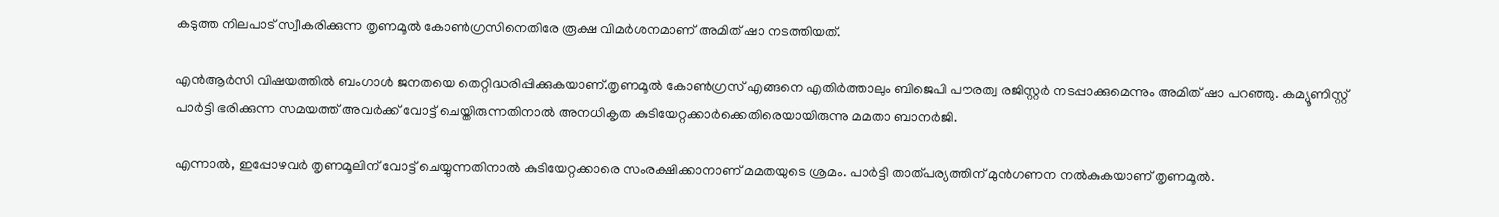കടുത്ത നിലപാട് സ്വീകരിക്കുന്ന തൃണമൂല്‍ കോണ്‍ഗ്രസിനെതിരേ രൂക്ഷ വിമര്‍ശനമാണ് അമിത് ഷാ നടത്തിയത്.

എന്‍ആര്‍സി വിഷയത്തില്‍ ബംഗാള്‍ ജനതയെ തെറ്റിദ്ധരിപ്പിക്കുകയാണ്.തൃണമൂല്‍ കോണ്‍ഗ്രസ് എങ്ങനെ എതിര്‍ത്താലും ബിജെപി പൗരത്വ രജിസ്റ്റര്‍ നടപ്പാക്കുമെന്നും അമിത് ഷാ പറഞ്ഞു. കമ്യൂണിസ്റ്റ് പാര്‍ട്ടി ഭരിക്കുന്ന സമയത്ത് അവര്‍ക്ക് വോട്ട് ചെയ്തിരുന്നതിനാല്‍ അനധികൃത കുടിയേറ്റക്കാര്‍ക്കെതിരെയായിരുന്നു മമതാ ബാനര്‍ജി.

എന്നാല്‍, ഇപ്പോഴവര്‍ തൃണമൂലിന് വോട്ട് ചെയ്യുന്നതിനാല്‍ കുടിയേറ്റക്കാരെ സംരക്ഷിക്കാനാണ് മമതയുടെ ശ്രമം. പാര്‍ട്ടി താത്പര്യത്തിന് മുന്‍ഗണന നല്‍കുകയാണ് തൃണമൂല്‍.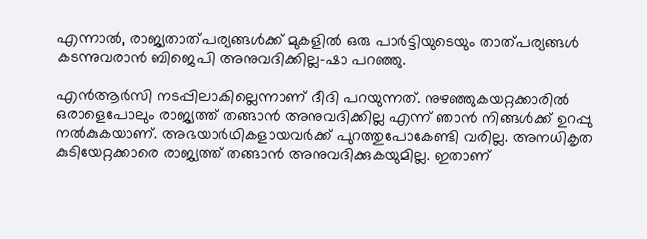എന്നാല്‍, രാജ്യതാത്പര്യങ്ങള്‍ക്ക് മുകളില്‍ ഒരു പാര്‍ട്ടിയുടെയും താത്പര്യങ്ങള്‍ കടന്നുവരാന്‍ ബിജെപി അനുവദിക്കില്ല-ഷാ പറഞ്ഞു.

എന്‍ആര്‍സി നടപ്പിലാകില്ലെന്നാണ് ദീദി പറയുന്നത്. നുഴഞ്ഞുകയറ്റക്കാരില്‍ ഒരാളെപോലും രാജ്യത്ത് തങ്ങാന്‍ അനുവദിക്കില്ല എന്ന് ഞാന്‍ നിങ്ങള്‍ക്ക് ഉറപ്പു നല്‍കുകയാണ്. അഭയാര്‍ഥികളായവര്‍ക്ക് പുറത്തുപോകേണ്ടി വരില്ല. അനധികൃത കുടിയേറ്റക്കാരെ രാജ്യത്ത് തങ്ങാന്‍ അനുവദിക്കുകയുമില്ല. ഇതാണ്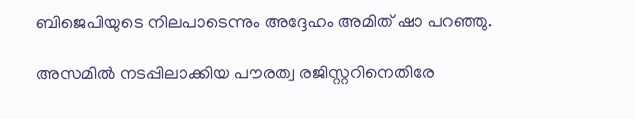ബിജെപിയുടെ നിലപാടെന്നും അദ്ദേഹം അമിത് ഷാ പറഞ്ഞു.

അസമില്‍ നടപ്പിലാക്കിയ പൗരത്വ രജിസ്റ്ററിനെതിരേ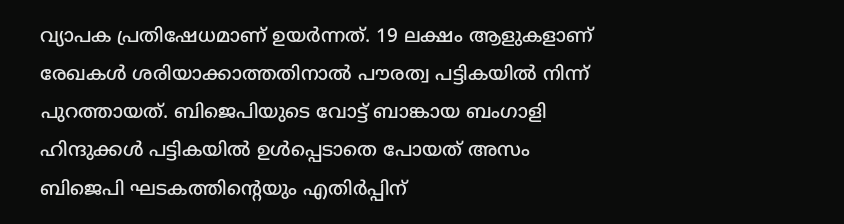വ്യാപക പ്രതിഷേധമാണ് ഉയര്‍ന്നത്. 19 ലക്ഷം ആളുകളാണ് രേഖകള്‍ ശരിയാക്കാത്തതിനാല്‍ പൗരത്വ പട്ടികയില്‍ നിന്ന് പുറത്തായത്. ബിജെപിയുടെ വോട്ട് ബാങ്കായ ബംഗാളി ഹിന്ദുക്കള്‍ പട്ടികയില്‍ ഉള്‍പ്പെടാതെ പോയത് അസം ബിജെപി ഘടകത്തിന്റെയും എതിര്‍പ്പിന്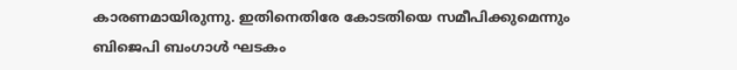കാരണമായിരുന്നു. ഇതിനെതിരേ കോടതിയെ സമീപിക്കുമെന്നും ബിജെപി ബംഗാള്‍ ഘടകം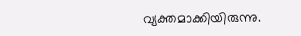വ്യക്തമാക്കിയിരുന്നു.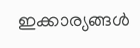ഇക്കാര്യങ്ങള്‍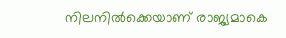നിലനില്‍ക്കെയാണ് രാജ്യമാകെ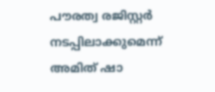പൗരത്വ രജിസ്റ്റര്‍ നടപ്പിലാക്കുമെന്ന് അമിത് ഷാ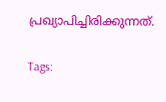പ്രഖ്യാപിച്ചിരിക്കുന്നത്.

Tags: